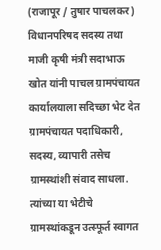(राजापूर / तुषार पाचलकर)
विधानपरिषद सदस्य तथा माजी कृषी मंत्री सदाभाऊ खोत यांनी पाचल ग्रामपंचायत कार्यालयाला सदिच्छा भेट देत ग्रामपंचायत पदाधिकारी, सदस्य, व्यापारी तसेच ग्रामस्थांशी संवाद साधला. त्यांच्या या भेटीचे ग्रामस्थांकडून उत्स्फूर्त स्वागत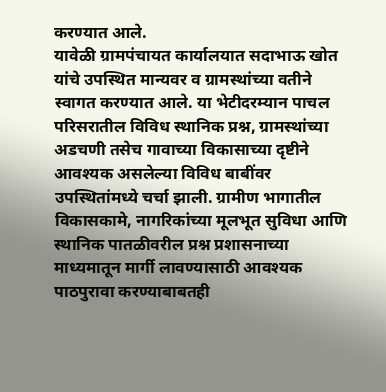करण्यात आले.
यावेळी ग्रामपंचायत कार्यालयात सदाभाऊ खोत यांचे उपस्थित मान्यवर व ग्रामस्थांच्या वतीने स्वागत करण्यात आले. या भेटीदरम्यान पाचल परिसरातील विविध स्थानिक प्रश्न, ग्रामस्थांच्या अडचणी तसेच गावाच्या विकासाच्या दृष्टीने आवश्यक असलेल्या विविध बाबींवर उपस्थितांमध्ये चर्चा झाली. ग्रामीण भागातील विकासकामे, नागरिकांच्या मूलभूत सुविधा आणि स्थानिक पातळीवरील प्रश्न प्रशासनाच्या माध्यमातून मार्गी लावण्यासाठी आवश्यक पाठपुरावा करण्याबाबतही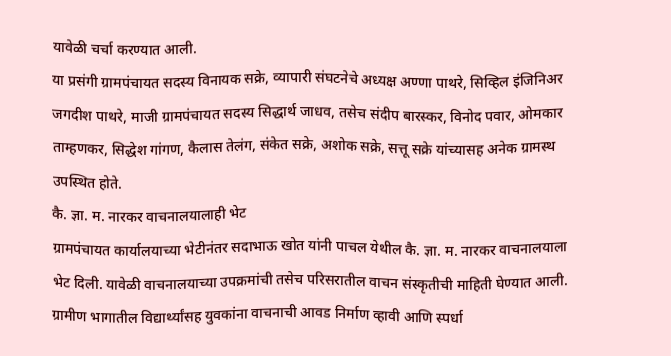यावेळी चर्चा करण्यात आली.
या प्रसंगी ग्रामपंचायत सदस्य विनायक सक्रे, व्यापारी संघटनेचे अध्यक्ष अण्णा पाथरे, सिव्हिल इंजिनिअर जगदीश पाथरे, माजी ग्रामपंचायत सदस्य सिद्धार्थ जाधव, तसेच संदीप बारस्कर, विनोद पवार, ओमकार ताम्हणकर, सिद्धेश गांगण, कैलास तेलंग, संकेत सक्रे, अशोक सक्रे, सत्तू सक्रे यांच्यासह अनेक ग्रामस्थ उपस्थित होते.
कै. ज्ञा. म. नारकर वाचनालयालाही भेट
ग्रामपंचायत कार्यालयाच्या भेटीनंतर सदाभाऊ खोत यांनी पाचल येथील कै. ज्ञा. म. नारकर वाचनालयाला भेट दिली. यावेळी वाचनालयाच्या उपक्रमांची तसेच परिसरातील वाचन संस्कृतीची माहिती घेण्यात आली. ग्रामीण भागातील विद्यार्थ्यांसह युवकांना वाचनाची आवड निर्माण व्हावी आणि स्पर्धा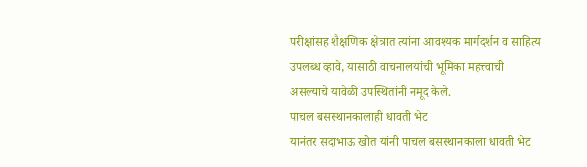परीक्षांसह शैक्षणिक क्षेत्रात त्यांना आवश्यक मार्गदर्शन व साहित्य उपलब्ध व्हावे, यासाठी वाचनालयांची भूमिका महत्त्वाची असल्याचे यावेळी उपस्थितांनी नमूद केले.
पाचल बसस्थानकालाही धावती भेट
यानंतर सदाभाऊ खोत यांनी पाचल बसस्थानकाला धावती भेट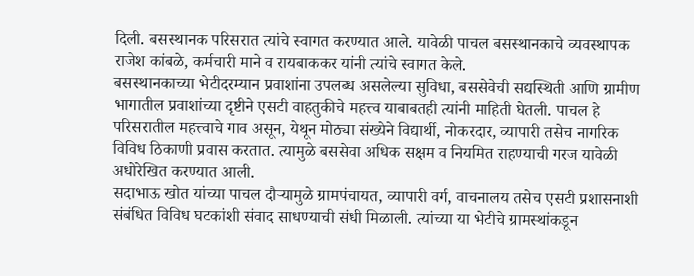दिली. बसस्थानक परिसरात त्यांचे स्वागत करण्यात आले. यावेळी पाचल बसस्थानकाचे व्यवस्थापक राजेश कांबळे, कर्मचारी माने व रायबाककर यांनी त्यांचे स्वागत केले.
बसस्थानकाच्या भेटीदरम्यान प्रवाशांना उपलब्ध असलेल्या सुविधा, बससेवेची सद्यस्थिती आणि ग्रामीण भागातील प्रवाशांच्या दृष्टीने एसटी वाहतुकीचे महत्त्व याबाबतही त्यांनी माहिती घेतली. पाचल हे परिसरातील महत्त्वाचे गाव असून, येथून मोठ्या संख्येने विद्यार्थी, नोकरदार, व्यापारी तसेच नागरिक विविध ठिकाणी प्रवास करतात. त्यामुळे बससेवा अधिक सक्षम व नियमित राहण्याची गरज यावेळी अधोरेखित करण्यात आली.
सदाभाऊ खोत यांच्या पाचल दौऱ्यामुळे ग्रामपंचायत, व्यापारी वर्ग, वाचनालय तसेच एसटी प्रशासनाशी संबंधित विविध घटकांशी संवाद साधण्याची संधी मिळाली. त्यांच्या या भेटीचे ग्रामस्थांकडून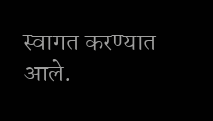स्वागत करण्यात आले.